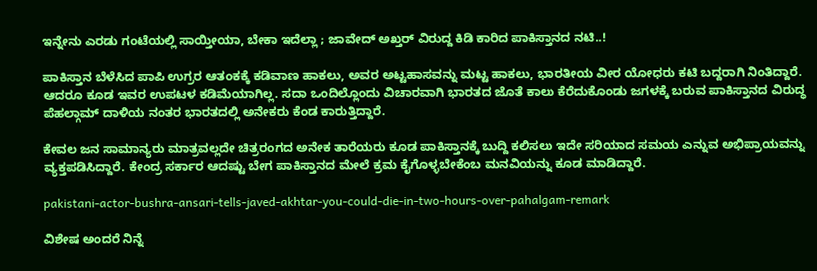ಇನ್ನೇನು ಎರಡು ಗಂಟೆಯಲ್ಲಿ ಸಾಯ್ತೀಯಾ, ಬೇಕಾ ಇದೆಲ್ಲಾ ; ಜಾವೇದ್ ಅಖ್ತರ್ ವಿರುದ್ದ ಕಿಡಿ ಕಾರಿದ ಪಾಕಿಸ್ತಾನದ ನಟಿ..!

ಪಾಕಿಸ್ತಾನ ಬೆಳೆಸಿದ ಪಾಪಿ ಉಗ್ರರ ಆತಂಕಕ್ಕೆ ಕಡಿವಾಣ ಹಾಕಲು, ಅವರ ಅಟ್ಟಹಾಸವನ್ನು ಮಟ್ಟ ಹಾಕಲು, ಭಾರತೀಯ ವೀರ ಯೋಧರು ಕಟಿ ಬದ್ದರಾಗಿ ನಿಂತಿದ್ದಾರೆ. ಆದರೂ ಕೂಡ ಇವರ ಉಪಟಳ ಕಡಿಮೆಯಾಗಿಲ್ಲ. ಸದಾ ಒಂದಿಲ್ಲೊಂದು ವಿಚಾರವಾಗಿ ಭಾರತದ ಜೊತೆ ಕಾಲು ಕೆರೆದುಕೊಂಡು ಜಗಳಕ್ಕೆ ಬರುವ ಪಾಕಿಸ್ತಾನದ ವಿರುದ್ಧ ಪೆಹಲ್ಗಾಮ್ ದಾಳಿಯ ನಂತರ ಭಾರತದಲ್ಲಿ ಅನೇಕರು ಕೆಂಡ ಕಾರುತ್ತಿದ್ದಾರೆ.

ಕೇವಲ ಜನ ಸಾಮಾನ್ಯರು ಮಾತ್ರವಲ್ಲದೇ ಚಿತ್ರರಂಗದ ಅನೇಕ ತಾರೆಯರು ಕೂಡ ಪಾಕಿಸ್ತಾನಕ್ಕೆ ಬುದ್ದಿ ಕಲಿಸಲು ಇದೇ ಸರಿಯಾದ ಸಮಯ ಎನ್ನುವ ಅಭಿಪ್ರಾಯವನ್ನು ವ್ಯಕ್ತಪಡಿಸಿದ್ದಾರೆ. ಕೇಂದ್ರ ಸರ್ಕಾರ ಆದಷ್ಟು ಬೇಗ ಪಾಕಿಸ್ತಾನದ ಮೇಲೆ ಕ್ರಮ ಕೈಗೊಳ್ಳಬೇಕೆಂಬ ಮನವಿಯನ್ನು ಕೂಡ ಮಾಡಿದ್ದಾರೆ.

pakistani-actor-bushra-ansari-tells-javed-akhtar-you-could-die-in-two-hours-over-pahalgam-remark

ವಿಶೇಷ ಅಂದರೆ ನಿನ್ನೆ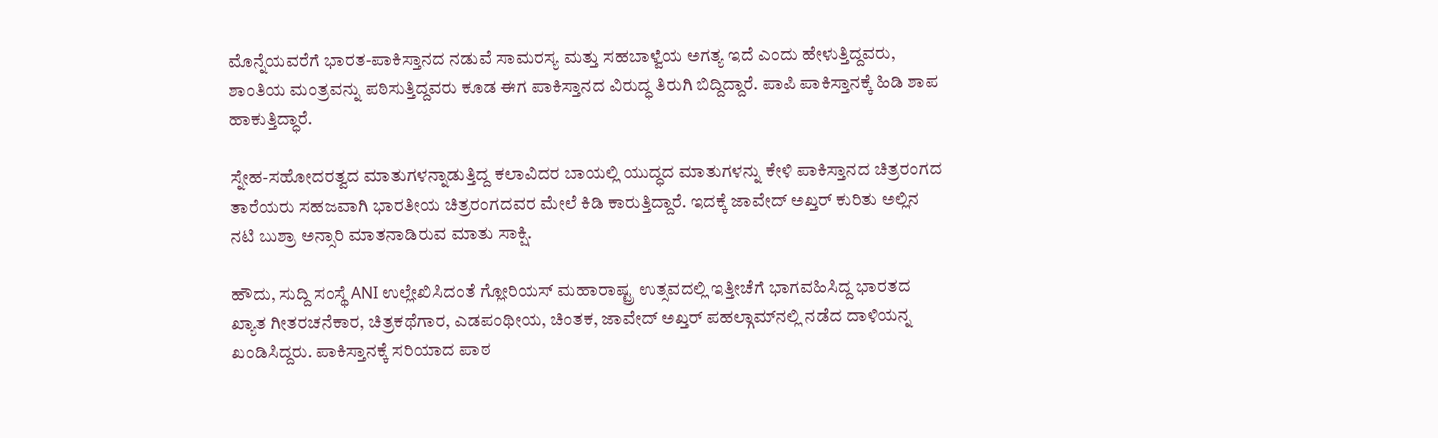ಮೊನ್ನೆಯವರೆಗೆ ಭಾರತ-ಪಾಕಿಸ್ತಾನದ ನಡುವೆ ಸಾಮರಸ್ಯ ಮತ್ತು ಸಹಬಾಳ್ವೆಯ ಅಗತ್ಯ ಇದೆ ಎಂದು ಹೇಳುತ್ತಿದ್ದವರು, ಶಾಂತಿಯ ಮಂತ್ರವನ್ನು ಪಠಿಸುತ್ತಿದ್ದವರು ಕೂಡ ಈಗ ಪಾಕಿಸ್ತಾನದ ವಿರುದ್ಧ ತಿರುಗಿ ಬಿದ್ದಿದ್ದಾರೆ. ಪಾಪಿ ಪಾಕಿಸ್ತಾನಕ್ಕೆ ಹಿಡಿ ಶಾಪ ಹಾಕುತ್ತಿದ್ಧಾರೆ.

ಸ್ನೇಹ-ಸಹೋದರತ್ವದ ಮಾತುಗಳನ್ನಾಡುತ್ತಿದ್ದ ಕಲಾವಿದರ ಬಾಯಲ್ಲಿ ಯುದ್ಧದ ಮಾತುಗಳನ್ನು ಕೇಳಿ ಪಾಕಿಸ್ತಾನದ ಚಿತ್ರರಂಗದ ತಾರೆಯರು ಸಹಜವಾಗಿ ಭಾರತೀಯ ಚಿತ್ರರಂಗದವರ ಮೇಲೆ ಕಿಡಿ ಕಾರುತ್ತಿದ್ದಾರೆ. ಇದಕ್ಕೆ ಜಾವೇದ್ ಅಖ್ತರ್ ಕುರಿತು ಅಲ್ಲಿನ ನಟಿ ಬುಶ್ರಾ ಅನ್ಸಾರಿ ಮಾತನಾಡಿರುವ ಮಾತು ಸಾಕ್ಷಿ.

ಹೌದು, ಸುದ್ದಿ ಸಂಸ್ಥೆ ANI ಉಲ್ಲೇಖಿಸಿದಂತೆ ಗ್ಲೋರಿಯಸ್ ಮಹಾರಾಷ್ಟ್ರ ಉತ್ಸವದಲ್ಲಿ ಇತ್ತೀಚೆಗೆ ಭಾಗವಹಿಸಿದ್ದ ಭಾರತದ ಖ್ಯಾತ ಗೀತರಚನೆಕಾರ, ಚಿತ್ರಕಥೆಗಾರ, ಎಡಪಂಥೀಯ, ಚಿಂತಕ, ಜಾವೇದ್ ಅಖ್ತರ್ ಪಹಲ್ಗಾಮ್‌ನಲ್ಲಿ ನಡೆದ ದಾಳಿಯನ್ನ ಖಂಡಿಸಿದ್ದರು. ಪಾಕಿಸ್ತಾನಕ್ಕೆ ಸರಿಯಾದ ಪಾಠ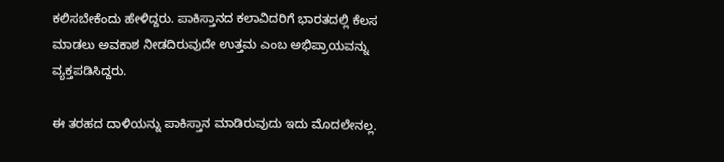ಕಲಿಸಬೇಕೆಂದು ಹೇಳಿದ್ದರು. ಪಾಕಿಸ್ತಾನದ ಕಲಾವಿದರಿಗೆ ಭಾರತದಲ್ಲಿ ಕೆಲಸ ಮಾಡಲು ಅವಕಾಶ ನೀಡದಿರುವುದೇ ಉತ್ತಮ ಎಂಬ ಅಭಿಪ್ರಾಯವನ್ನು ವ್ಯಕ್ತಪಡಿಸಿದ್ದರು.

ಈ ತರಹದ ದಾಳಿಯನ್ನು ಪಾಕಿಸ್ತಾನ ಮಾಡಿರುವುದು ಇದು ಮೊದಲೇನಲ್ಲ.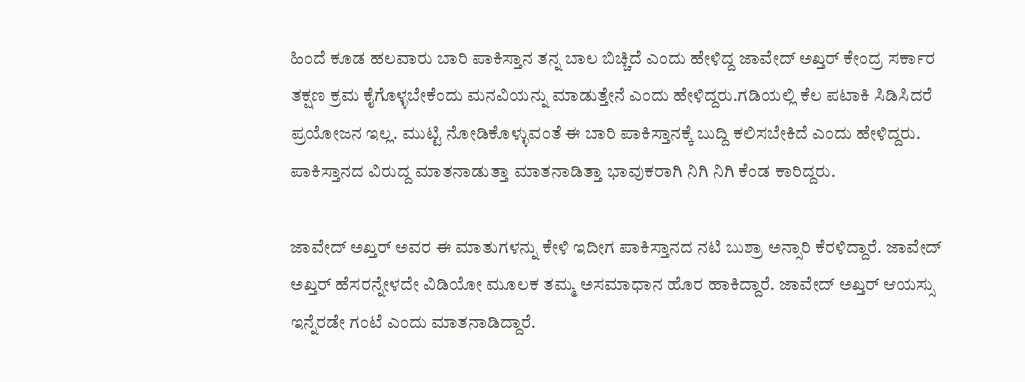ಹಿಂದೆ ಕೂಡ ಹಲವಾರು ಬಾರಿ ಪಾಕಿಸ್ತಾನ ತನ್ನ ಬಾಲ ಬಿಚ್ಚಿದೆ ಎಂದು ಹೇಳಿದ್ದ ಜಾವೇದ್ ಅಖ್ತರ್ ಕೇಂದ್ರ ಸರ್ಕಾರ ತಕ್ಷಣ ಕ್ರಮ ಕೈಗೊಳ್ಳಬೇಕೆಂದು ಮನವಿಯನ್ನು ಮಾಡುತ್ತೇನೆ ಎಂದು ಹೇಳಿದ್ದರು.ಗಡಿಯಲ್ಲಿ ಕೆಲ ಪಟಾಕಿ ಸಿಡಿಸಿದರೆ ಪ್ರಯೋಜನ ಇಲ್ಲ. ಮುಟ್ಟಿ ನೋಡಿಕೊಳ್ಳುವಂತೆ ಈ ಬಾರಿ ಪಾಕಿಸ್ತಾನಕ್ಕೆ ಬುದ್ದಿ ಕಲಿಸಬೇಕಿದೆ ಎಂದು ಹೇಳಿದ್ದರು. ಪಾಕಿಸ್ತಾನದ ವಿರುದ್ದ ಮಾತನಾಡುತ್ತಾ ಮಾತನಾಡಿತ್ತಾ ಭಾವುಕರಾಗಿ ನಿಗಿ ನಿಗಿ ಕೆಂಡ ಕಾರಿದ್ದರು.

ಜಾವೇದ್ ಅಖ್ತರ್ ಅವರ ಈ ಮಾತುಗಳನ್ನು ಕೇಳಿ ಇದೀಗ ಪಾಕಿಸ್ತಾನದ ನಟಿ ಬುಶ್ರಾ ಅನ್ಸಾರಿ ಕೆರಳಿದ್ದಾರೆ. ಜಾವೇದ್ ಅಖ್ತರ್ ಹೆಸರನ್ನೇಳದೇ ವಿಡಿಯೋ ಮೂಲಕ ತಮ್ಮ ಅಸಮಾಧಾನ ಹೊರ ಹಾಕಿದ್ದಾರೆ. ಜಾವೇದ್ ಅಖ್ತರ್ ಆಯಸ್ಸು ಇನ್ನೆರಡೇ ಗಂಟೆ ಎಂದು ಮಾತನಾಡಿದ್ದಾರೆ.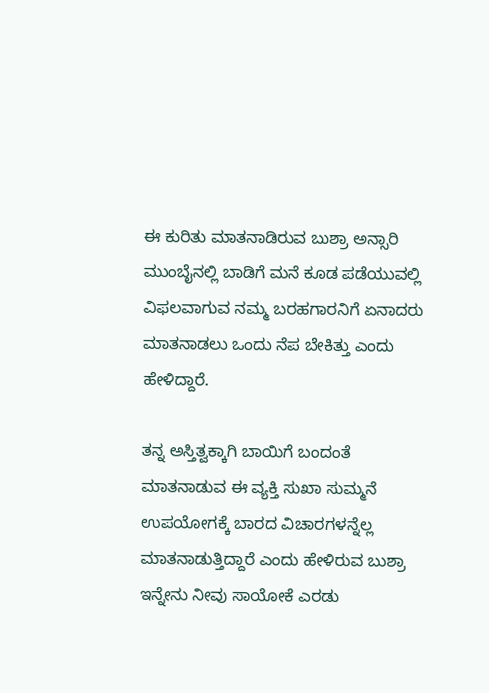ಈ ಕುರಿತು ಮಾತನಾಡಿರುವ ಬುಶ್ರಾ ಅನ್ಸಾರಿ ಮುಂಬೈನಲ್ಲಿ ಬಾಡಿಗೆ ಮನೆ ಕೂಡ ಪಡೆಯುವಲ್ಲಿ ವಿಫಲವಾಗುವ ನಮ್ಮ ಬರಹಗಾರನಿಗೆ ಏನಾದರು ಮಾತನಾಡಲು ಒಂದು ನೆಪ ಬೇಕಿತ್ತು ಎಂದು ಹೇಳಿದ್ದಾರೆ.

ತನ್ನ ಅಸ್ತಿತ್ವಕ್ಕಾಗಿ ಬಾಯಿಗೆ ಬಂದಂತೆ ಮಾತನಾಡುವ ಈ ವ್ಯಕ್ತಿ ಸುಖಾ ಸುಮ್ಮನೆ ಉಪಯೋಗಕ್ಕೆ ಬಾರದ ವಿಚಾರಗಳನ್ನೆಲ್ಲ ಮಾತನಾಡುತ್ತಿದ್ದಾರೆ ಎಂದು ಹೇಳಿರುವ ಬುಶ್ರಾ ಇನ್ನೇನು ನೀವು ಸಾಯೋಕೆ ಎರಡು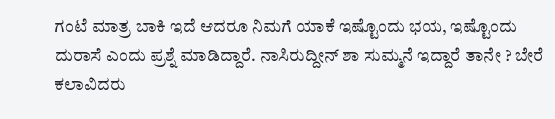ಗಂಟೆ ಮಾತ್ರ ಬಾಕಿ ಇದೆ ಆದರೂ ನಿಮಗೆ ಯಾಕೆ ಇಷ್ಟೊಂದು ಭಯ, ಇಷ್ಟೊಂದು ದುರಾಸೆ ಎಂದು ಪ್ರಶ್ನೆ ಮಾಡಿದ್ದಾರೆ. ನಾಸಿರುದ್ದೀನ್ ಶಾ ಸುಮ್ಮನೆ ಇದ್ದಾರೆ ತಾನೇ ? ಬೇರೆ ಕಲಾವಿದರು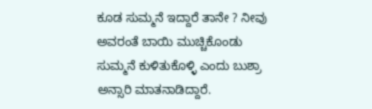ಕೂಡ ಸುಮ್ಮನೆ ಇದ್ದಾರೆ ತಾನೇ ? ನೀವು ಅವರಂತೆ ಬಾಯಿ ಮುಚ್ಚಿಕೊಂಡು ಸುಮ್ಮನೆ ಕುಳಿತುಕೊಳ್ಳಿ ಎಂದು ಬುಶ್ರಾ ಅನ್ಸಾರಿ ಮಾತನಾಡಿದ್ದಾರೆ.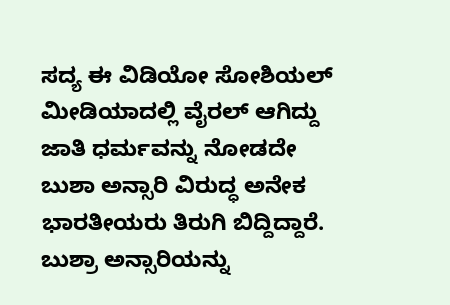ಸದ್ಯ ಈ ವಿಡಿಯೋ ಸೋಶಿಯಲ್ ಮೀಡಿಯಾದಲ್ಲಿ ವೈರಲ್ ಆಗಿದ್ದು ಜಾತಿ ಧರ್ಮವನ್ನು ನೋಡದೇ ಬುಶಾ ಅನ್ಸಾರಿ ವಿರುದ್ಧ ಅನೇಕ ಭಾರತೀಯರು ತಿರುಗಿ ಬಿದ್ದಿದ್ದಾರೆ. ಬುಶ್ರಾ ಅನ್ಸಾರಿಯನ್ನು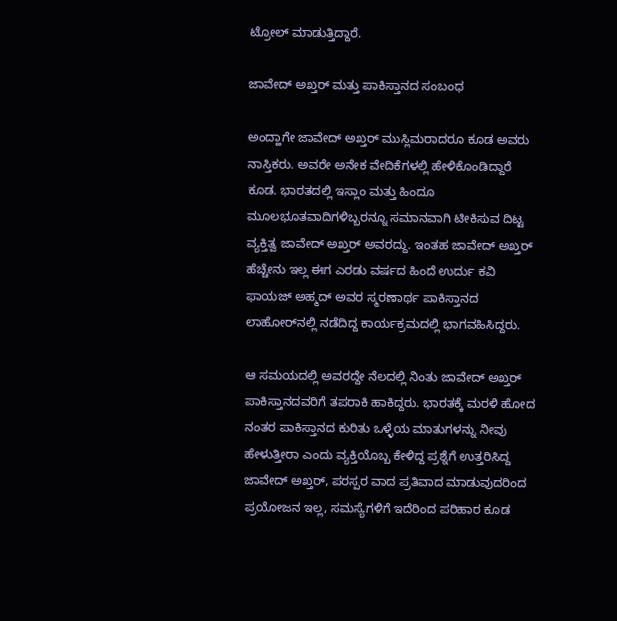ಟ್ರೋಲ್ ಮಾಡುತ್ತಿದ್ದಾರೆ.

ಜಾವೇದ್ ಅಖ್ತರ್ ಮತ್ತು ಪಾಕಿಸ್ತಾನದ ಸಂಬಂಧ

ಅಂದ್ಹಾಗೇ ಜಾವೇದ್ ಅಖ್ತರ್ ಮುಸ್ಲಿಮರಾದರೂ ಕೂಡ ಅವರು ನಾಸ್ತಿಕರು. ಅವರೇ ಅನೇಕ ವೇದಿಕೆಗಳಲ್ಲಿ ಹೇಳಿಕೊಂಡಿದ್ದಾರೆ ಕೂಡ. ಭಾರತದಲ್ಲಿ ಇಸ್ಲಾಂ ಮತ್ತು ಹಿಂದೂ ಮೂಲಭೂತವಾದಿಗಳಿಬ್ಬರನ್ನೂ ಸಮಾನವಾಗಿ ಟೀಕಿಸುವ ದಿಟ್ಟ ವ್ಯಕ್ತಿತ್ವ ಜಾವೇದ್ ಅಖ್ತರ್ ಅವರದ್ದು. ಇಂತಹ ಜಾವೇದ್ ಅಖ್ತರ್ ಹೆಚ್ಚೇನು ಇಲ್ಲ ಈಗ ಎರಡು ವರ್ಷದ ಹಿಂದೆ ಉರ್ದು ಕವಿ ಫಾಯಜ್ ಅಹ್ಮದ್ ಅವರ ಸ್ಮರಣಾರ್ಥ ಪಾಕಿಸ್ತಾನದ ಲಾಹೋರ್‌ನಲ್ಲಿ ನಡೆದಿದ್ದ ಕಾರ್ಯಕ್ರಮದಲ್ಲಿ ಭಾಗವಹಿಸಿದ್ದರು.

ಆ ಸಮಯದಲ್ಲಿ ಅವರದ್ದೇ ನೆಲದಲ್ಲಿ ನಿಂತು ಜಾವೇದ್ ಅಖ್ತರ್ ಪಾಕಿಸ್ತಾನದವರಿಗೆ ತಪರಾಕಿ ಹಾಕಿದ್ದರು. ಭಾರತಕ್ಕೆ ಮರಳಿ ಹೋದ ನಂತರ ಪಾಕಿಸ್ತಾನದ ಕುರಿತು ಒಳ್ಳೆಯ ಮಾತುಗಳನ್ನು ನೀವು ಹೇಳುತ್ತೀರಾ ಎಂದು ವ್ಯಕ್ತಿಯೊಬ್ಬ ಕೇಳಿದ್ದ ಪ್ರಶ್ನೆಗೆ ಉತ್ತರಿಸಿದ್ದ ಜಾವೇದ್ ಅಖ್ತರ್, ಪರಸ್ಪರ ವಾದ ಪ್ರತಿವಾದ ಮಾಡುವುದರಿಂದ ಪ್ರಯೋಜನ ಇಲ್ಲ, ಸಮಸ್ಯೆಗಳಿಗೆ ಇದೆರಿಂದ ಪರಿಹಾರ ಕೂಡ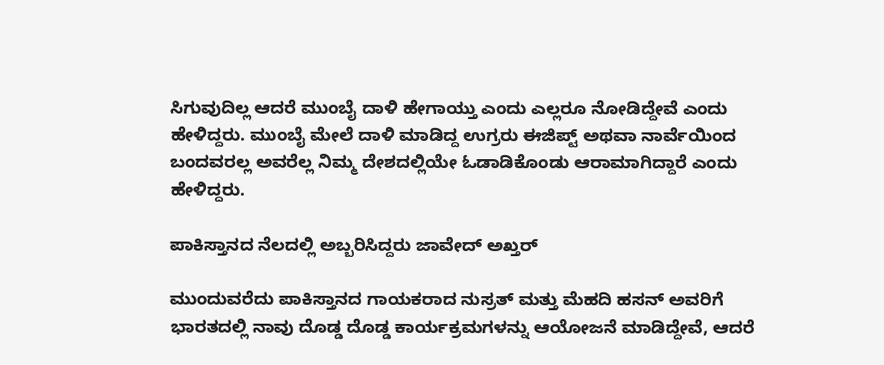ಸಿಗುವುದಿಲ್ಲ ಆದರೆ ಮುಂಬೈ ದಾಳಿ ಹೇಗಾಯ್ತು ಎಂದು ಎಲ್ಲರೂ ನೋಡಿದ್ದೇವೆ ಎಂದು ಹೇಳಿದ್ದರು. ಮುಂಬೈ ಮೇಲೆ ದಾಳಿ ಮಾಡಿದ್ದ ಉಗ್ರರು ಈಜಿಪ್ಟ್‌ ಅಥವಾ ನಾರ್ವೆಯಿಂದ ಬಂದವರಲ್ಲ ಅವರೆಲ್ಲ ನಿಮ್ಮ ದೇಶದಲ್ಲಿಯೇ ಓಡಾಡಿಕೊಂಡು ಆರಾಮಾಗಿದ್ದಾರೆ ಎಂದು ಹೇಳಿದ್ದರು.

ಪಾಕಿಸ್ತಾನದ ನೆಲದಲ್ಲಿ ಅಬ್ಬರಿಸಿದ್ದರು ಜಾವೇದ್ ಅಖ್ತರ್

ಮುಂದುವರೆದು ಪಾಕಿಸ್ತಾನದ ಗಾಯಕರಾದ ನುಸ್ರತ್ ಮತ್ತು ಮೆಹದಿ ಹಸನ್ ಅವರಿಗೆ ಭಾರತದಲ್ಲಿ ನಾವು ದೊಡ್ಡ ದೊಡ್ಡ ಕಾರ್ಯಕ್ರಮಗಳನ್ನು ಆಯೋಜನೆ ಮಾಡಿದ್ದೇವೆ, ಆದರೆ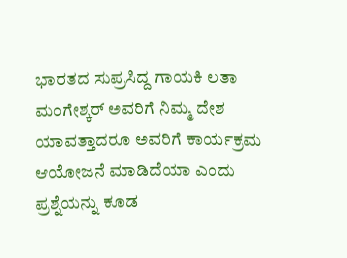ಭಾರತದ ಸುಪ್ರಸಿದ್ದ ಗಾಯಕಿ ಲತಾ ಮಂಗೇಶ್ಕರ್ ಅವರಿಗೆ ನಿಮ್ಮ ದೇಶ ಯಾವತ್ತಾದರೂ ಅವರಿಗೆ ಕಾರ್ಯಕ್ರಮ ಆಯೋಜನೆ ಮಾಡಿದೆಯಾ ಎಂದು ಪ್ರಶ್ನೆಯನ್ನು ಕೂಡ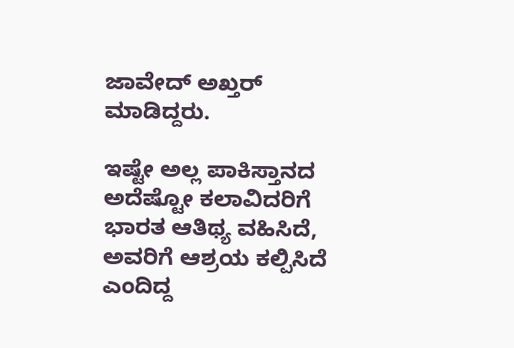ಜಾವೇದ್ ಅಖ್ತರ್ ಮಾಡಿದ್ದರು.

ಇಷ್ಟೇ ಅಲ್ಲ ಪಾಕಿಸ್ತಾನದ ಅದೆಷ್ಟೋ ಕಲಾವಿದರಿಗೆ ಭಾರತ ಆತಿಥ್ಯ ವಹಿಸಿದೆ, ಅವರಿಗೆ ಆಶ್ರಯ ಕಲ್ಪಿಸಿದೆ ಎಂದಿದ್ದ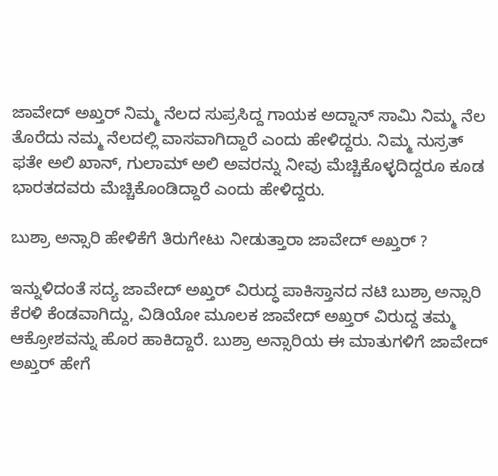ಜಾವೇದ್ ಅಖ್ತರ್ ನಿಮ್ಮ ನೆಲದ ಸುಪ್ರಸಿದ್ದ ಗಾಯಕ ಅದ್ನಾನ್ ಸಾಮಿ ನಿಮ್ಮ ನೆಲ ತೊರೆದು ನಮ್ಮ ನೆಲದಲ್ಲಿ ವಾಸವಾಗಿದ್ದಾರೆ ಎಂದು ಹೇಳಿದ್ದರು. ನಿಮ್ಮ ನುಸ್ರತ್ ಫತೇ ಅಲಿ ಖಾನ್, ಗುಲಾಮ್ ಅಲಿ ಅವರನ್ನು ನೀವು ಮೆಚ್ಚಿಕೊಳ್ಳದಿದ್ದರೂ ಕೂಡ ಭಾರತದವರು ಮೆಚ್ಚಿಕೊಂಡಿದ್ದಾರೆ ಎಂದು ಹೇಳಿದ್ದರು.

ಬುಶ್ರಾ ಅನ್ಸಾರಿ ಹೇಳಿಕೆಗೆ ತಿರುಗೇಟು ನೀಡುತ್ತಾರಾ ಜಾವೇದ್ ಅಖ್ತರ್ ?

ಇನ್ನುಳಿದಂತೆ ಸದ್ಯ ಜಾವೇದ್ ಅಖ್ತರ್ ವಿರುದ್ಧ ಪಾಕಿಸ್ತಾನದ ನಟಿ ಬುಶ್ರಾ ಅನ್ಸಾರಿ ಕೆರಳಿ ಕೆಂಡವಾಗಿದ್ದು, ವಿಡಿಯೋ ಮೂಲಕ ಜಾವೇದ್ ಅಖ್ತರ್ ವಿರುದ್ದ ತಮ್ಮ ಆಕ್ರೋಶವನ್ನು ಹೊರ ಹಾಕಿದ್ದಾರೆ. ಬುಶ್ರಾ ಅನ್ಸಾರಿಯ ಈ ಮಾತುಗಳಿಗೆ ಜಾವೇದ್ ಅಖ್ತರ್ ಹೇಗೆ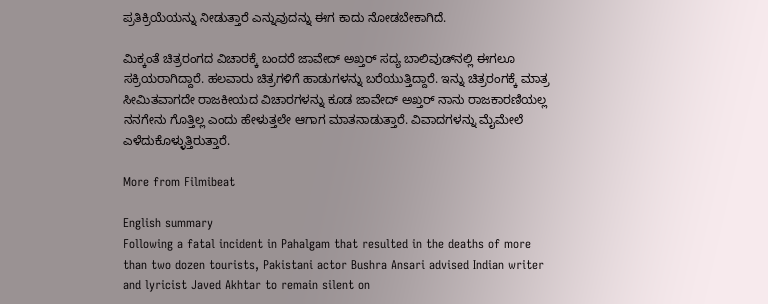ಪ್ರತಿಕ್ರಿಯೆಯನ್ನು ನೀಡುತ್ತಾರೆ ಎನ್ನುವುದನ್ನು ಈಗ ಕಾದು ನೋಡಬೇಕಾಗಿದೆ.

ಮಿಕ್ಕಂತೆ ಚಿತ್ರರಂಗದ ವಿಚಾರಕ್ಕೆ ಬಂದರೆ ಜಾವೇದ್ ಅಖ್ತರ್ ಸದ್ಯ ಬಾಲಿವುಡ್‌ನಲ್ಲಿ ಈಗಲೂ ಸಕ್ರಿಯರಾಗಿದ್ದಾರೆ. ಹಲವಾರು ಚಿತ್ರಗಳಿಗೆ ಹಾಡುಗಳನ್ನು ಬರೆಯುತ್ತಿದ್ದಾರೆ. ಇನ್ನು ಚಿತ್ರರಂಗಕ್ಕೆ ಮಾತ್ರ ಸೀಮಿತವಾಗದೇ ರಾಜಕೀಯದ ವಿಚಾರಗಳನ್ನು ಕೂಡ ಜಾವೇದ್ ಅಖ್ತರ್ ನಾನು ರಾಜಕಾರಣಿಯಲ್ಲ ನನಗೇನು ಗೊತ್ತಿಲ್ಲ ಎಂದು ಹೇಳುತ್ತಲೇ ಆಗಾಗ ಮಾತನಾಡುತ್ತಾರೆ. ವಿವಾದಗಳನ್ನು ಮೈಮೇಲೆ ಎಳೆದುಕೊಳ್ಳುತ್ತಿರುತ್ತಾರೆ.

More from Filmibeat

English summary
Following a fatal incident in Pahalgam that resulted in the deaths of more than two dozen tourists, Pakistani actor Bushra Ansari advised Indian writer and lyricist Javed Akhtar to remain silent on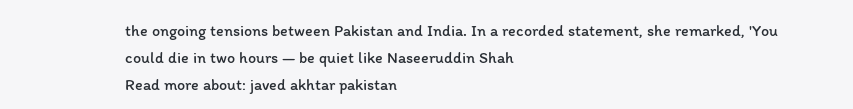the ongoing tensions between Pakistan and India. In a recorded statement, she remarked, 'You could die in two hours — be quiet like Naseeruddin Shah
Read more about: javed akhtar pakistan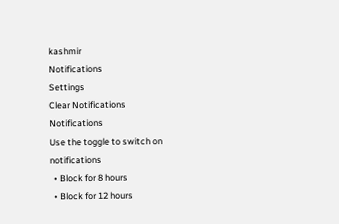kashmir
Notifications
Settings
Clear Notifications
Notifications
Use the toggle to switch on notifications
  • Block for 8 hours
  • Block for 12 hours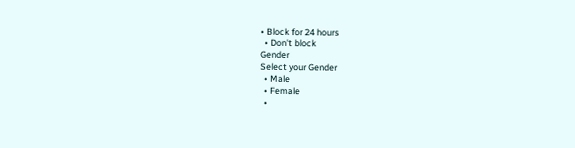• Block for 24 hours
  • Don't block
Gender
Select your Gender
  • Male
  • Female
  •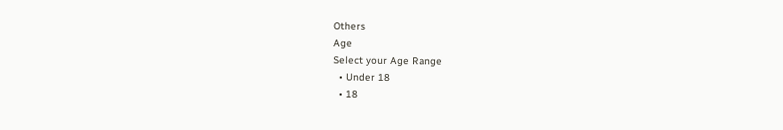Others
Age
Select your Age Range
  • Under 18
  • 18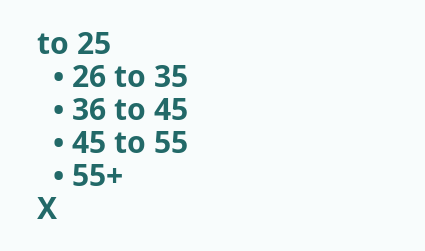to 25
  • 26 to 35
  • 36 to 45
  • 45 to 55
  • 55+
X